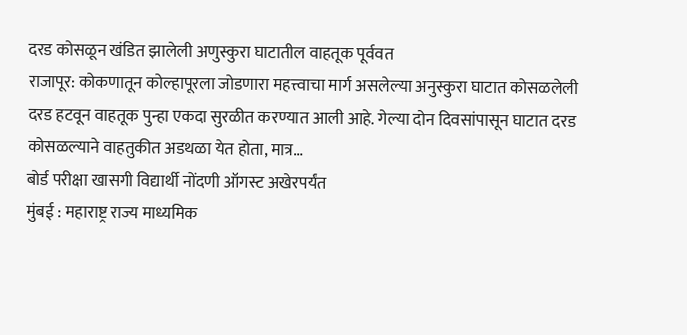दरड कोसळून खंडित झालेली अणुस्कुरा घाटातील वाहतूक पूर्ववत
राजापूर: कोकणातून कोल्हापूरला जोडणारा महत्त्वाचा मार्ग असलेल्या अनुस्कुरा घाटात कोसळलेली दरड हटवून वाहतूक पुन्हा एकदा सुरळीत करण्यात आली आहे. गेल्या दोन दिवसांपासून घाटात दरड कोसळल्याने वाहतुकीत अडथळा येत होता, मात्र…
बोर्ड परीक्षा खासगी विद्यार्थी नोंदणी ऑगस्ट अखेरपर्यंत
मुंबई : महाराष्ट्र राज्य माध्यमिक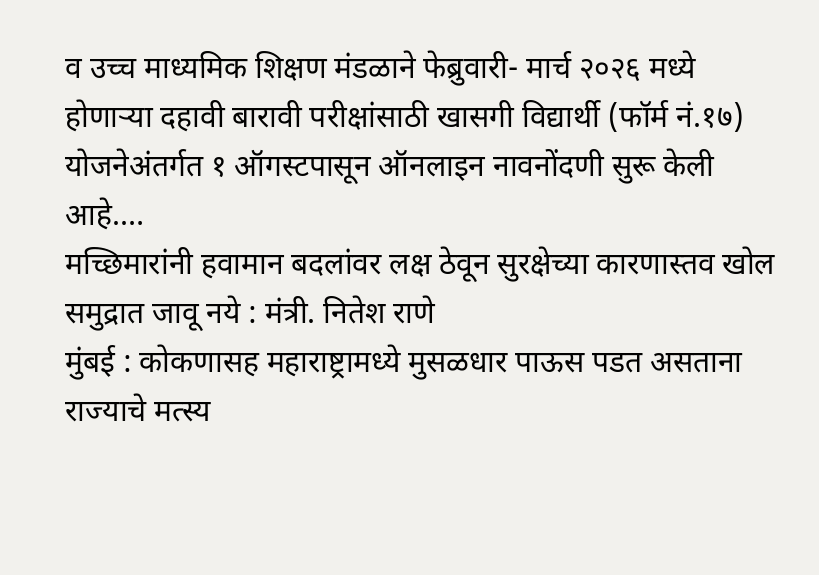व उच्च माध्यमिक शिक्षण मंडळाने फेब्रुवारी- मार्च २०२६ मध्ये होणाऱ्या दहावी बारावी परीक्षांसाठी खासगी विद्यार्थी (फॉर्म नं.१७) योजनेअंतर्गत १ ऑगस्टपासून ऑनलाइन नावनोंदणी सुरू केली आहे.…
मच्छिमारांनी हवामान बदलांवर लक्ष ठेवून सुरक्षेच्या कारणास्तव खोल समुद्रात जावू नये : मंत्री. नितेश राणे
मुंबई : कोकणासह महाराष्ट्रामध्ये मुसळधार पाऊस पडत असताना राज्याचे मत्स्य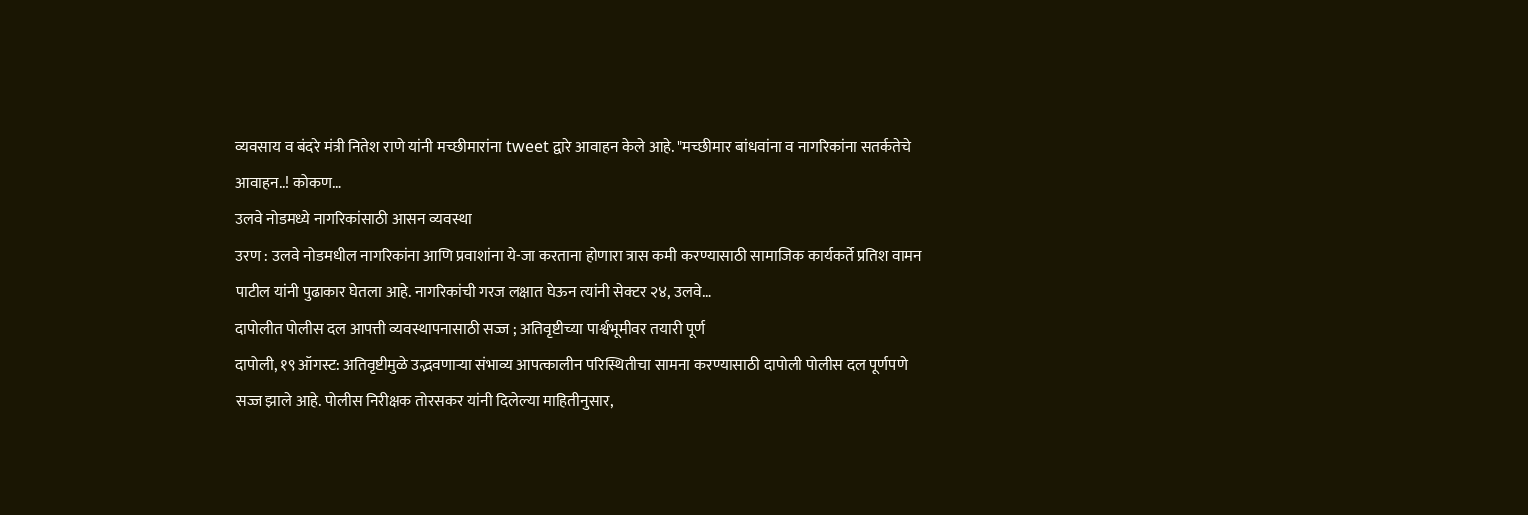व्यवसाय व बंदरे मंत्री नितेश राणे यांनी मच्छीमारांना tweet द्वारे आवाहन केले आहे. "मच्छीमार बांधवांना व नागरिकांना सतर्कतेचे आवाहन..! कोकण…
उलवे नोडमध्ये नागरिकांसाठी आसन व्यवस्था
उरण : उलवे नोडमधील नागरिकांना आणि प्रवाशांना ये-जा करताना होणारा त्रास कमी करण्यासाठी सामाजिक कार्यकर्ते प्रतिश वामन पाटील यांनी पुढाकार घेतला आहे. नागरिकांची गरज लक्षात घेऊन त्यांनी सेक्टर २४, उलवे…
दापोलीत पोलीस दल आपत्ती व्यवस्थापनासाठी सज्ज ; अतिवृष्टीच्या पार्श्वभूमीवर तयारी पूर्ण
दापोली, १९ ऑगस्ट: अतिवृष्टीमुळे उद्भवणाऱ्या संभाव्य आपत्कालीन परिस्थितीचा सामना करण्यासाठी दापोली पोलीस दल पूर्णपणे सज्ज झाले आहे. पोलीस निरीक्षक तोरसकर यांनी दिलेल्या माहितीनुसार,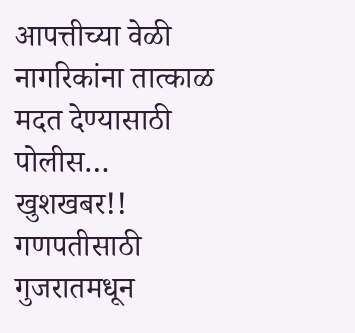आपत्तीच्या वेळी नागरिकांना तात्काळ मदत देण्यासाठी पोलीस…
खुशखबर!! गणपतीसाठी गुजरातमधून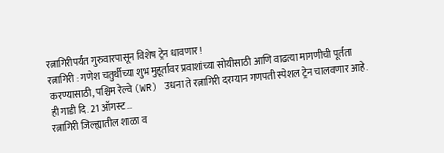रत्नागिरीपर्यंत गुरुवारपासून विशेष ट्रेन धावणार!
रत्नागिरी : गणेश चतुर्थीच्या शुभ मुहूर्तावर प्रवाशांच्या सोयीसाठी आणि वाढत्या मागणीची पूर्तता करण्यासाठी, पश्चिम रेल्वे (WR) उधना ते रत्नागिरी दरम्यान गणपती स्पेशल ट्रेन चालवणार आहे. ही गाडी दि. 21 ऑगस्ट…
रत्नागिरी जिल्ह्यातील शाळा व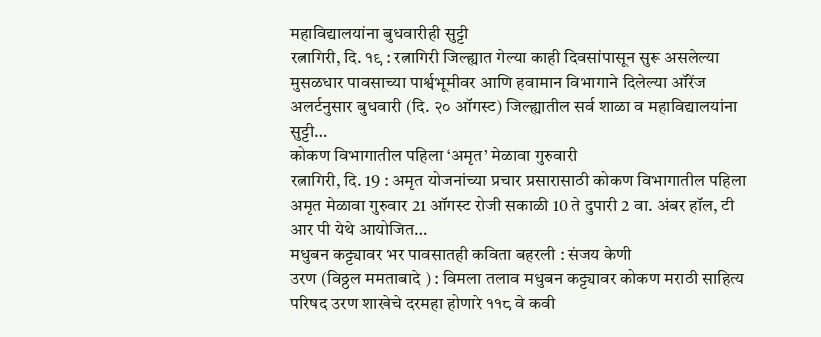महाविद्यालयांना बुधवारीही सुट्टी
रत्नागिरी, दि. १९ : रत्नागिरी जिल्ह्यात गेल्या काही दिवसांपासून सुरू असलेल्या मुसळधार पावसाच्या पार्श्वभूमीवर आणि हवामान विभागाने दिलेल्या ऑरेंज अलर्टनुसार बुधवारी (दि. २० ऑगस्ट) जिल्ह्यातील सर्व शाळा व महाविद्यालयांना सुट्टी…
कोकण विभागातील पहिला ‘अमृत’ मेळावा गुरुवारी
रत्नागिरी, दि. 19 : अमृत योजनांच्या प्रचार प्रसारासाठी कोकण विभागातील पहिला अमृत मेळावा गुरुवार 21 ऑगस्ट रोजी सकाळी 10 ते दुपारी 2 वा. अंबर हॉल, टी आर पी येथे आयोजित…
मधुबन कट्ट्यावर भर पावसातही कविता बहरली : संजय केणी
उरण (विठ्ठल ममताबादे ) : विमला तलाव मधुबन कट्ट्यावर कोकण मराठी साहित्य परिषद उरण शाखेचे दरमहा होणारे ११८ वे कवी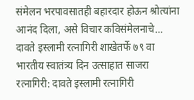संमेलन भरपावसातही बहारदार होऊन श्रोत्यांना आनंद दिला, असे विचार कविसंमेलनाचे…
दावते इस्लामी रत्नागिरी शाखेतर्फे ७९ वा भारतीय स्वातंत्र्य दिन उत्साहात साजरा
रत्नागिरी: दावते इस्लामी रत्नागिरी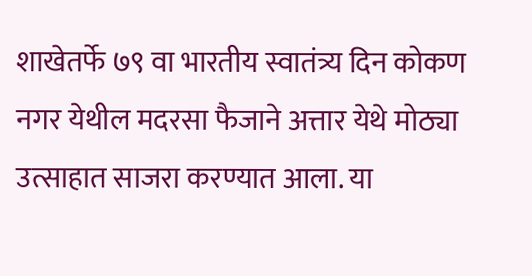शाखेतर्फे ७९ वा भारतीय स्वातंत्र्य दिन कोकण नगर येथील मदरसा फैजाने अत्तार येथे मोठ्या उत्साहात साजरा करण्यात आला. या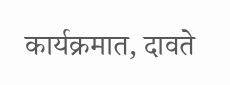कार्यक्रमात, दावते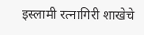इस्लामी रत्नागिरी शाखेचे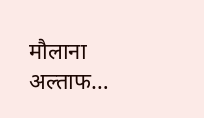मौलाना अल्ताफ…